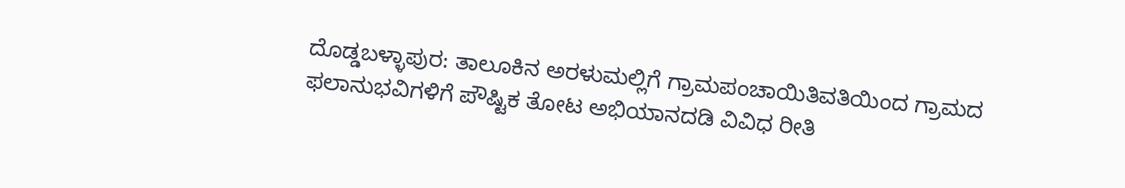ದೊಡ್ಡಬಳ್ಳಾಪುರ: ತಾಲೂಕಿನ ಅರಳುಮಲ್ಲಿಗೆ ಗ್ರಾಮಪಂಚಾಯಿತಿವತಿಯಿಂದ ಗ್ರಾಮದ ಫಲಾನುಭವಿಗಳಿಗೆ ಪೌಷ್ಟಿಕ ತೋಟ ಅಭಿಯಾನದಡಿ ವಿವಿಧ ರೀತಿ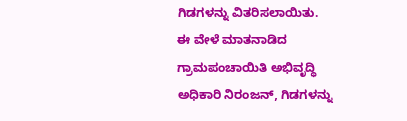ಗಿಡಗಳನ್ನು ವಿತರಿಸಲಾಯಿತು.
ಈ ವೇಳೆ ಮಾತನಾಡಿದ ಗ್ರಾಮಪಂಚಾಯಿತಿ ಅಭಿವೃದ್ಧಿ ಅಧಿಕಾರಿ ನಿರಂಜನ್, ಗಿಡಗಳನ್ನು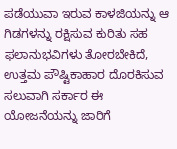ಪಡೆಯುವಾ ಇರುವ ಕಾಳಜಿಯನ್ನು ಆ ಗಿಡಗಳನ್ನು ರಕ್ಷಿಸುವ ಕುರಿತು ಸಹ ಫಲಾನುಭವಿಗಳು ತೋರಬೇಕಿದೆ, ಉತ್ತಮ ಪೌಷ್ಟಿಕಾಹಾರ ದೊರಕಿಸುವ ಸಲುವಾಗಿ ಸರ್ಕಾರ ಈ ಯೋಜನೆಯನ್ನು ಜಾರಿಗೆ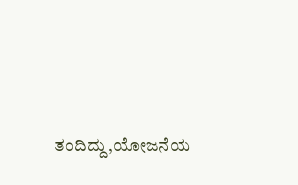ತಂದಿದ್ದು,ಯೋಜನೆಯ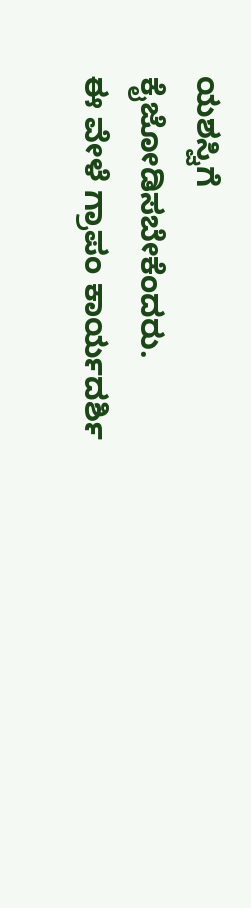ಯಶಸ್ವಿಗೆ ಕೈಜೋಡಿಸಬೇಕೆಂದರು.
ಈ ವೇಳೆ ಗ್ರಾಪಂ ಕಾರ್ಯದರ್ಶಿ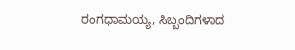ರಂಗಧಾಮಯ್ಯ, ಸಿಬ್ಬಂದಿಗಳಾದ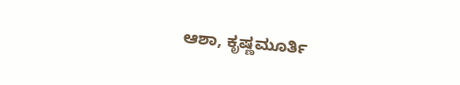ಆಶಾ, ಕೃಷ್ಣಮೂರ್ತಿ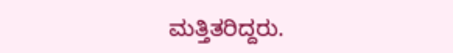ಮತ್ತಿತರಿದ್ದರು.